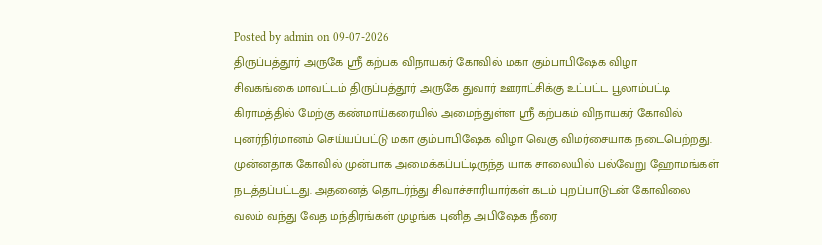Posted by admin on 09-07-2026
திருப்பத்தூர் அருகே ஸ்ரீ கற்பக விநாயகர் கோவில் மகா கும்பாபிஷேக விழா
சிவகங்கை மாவட்டம் திருப்பத்தூர் அருகே துவார் ஊராட்சிக்கு உட்பட்ட பூலாம்பட்டி கிராமத்தில் மேற்கு கண்மாய்கரையில் அமைந்துள்ள ஸ்ரீ கற்பகம் விநாயகர் கோவில் புனர்நிர்மானம் செய்யப்பட்டு மகா கும்பாபிஷேக விழா வெகு விமர்சையாக நடைபெற்றது. முன்னதாக கோவில் முன்பாக அமைக்கப்பட்டிருந்த யாக சாலையில் பல்வேறு ஹோமங்கள் நடத்தப்பட்டது. அதனைத் தொடர்ந்து சிவாச்சாரியார்கள் கடம் புறப்பாடுடன் கோவிலை வலம் வந்து வேத மந்திரங்கள் முழங்க புனித அபிஷேக நீரை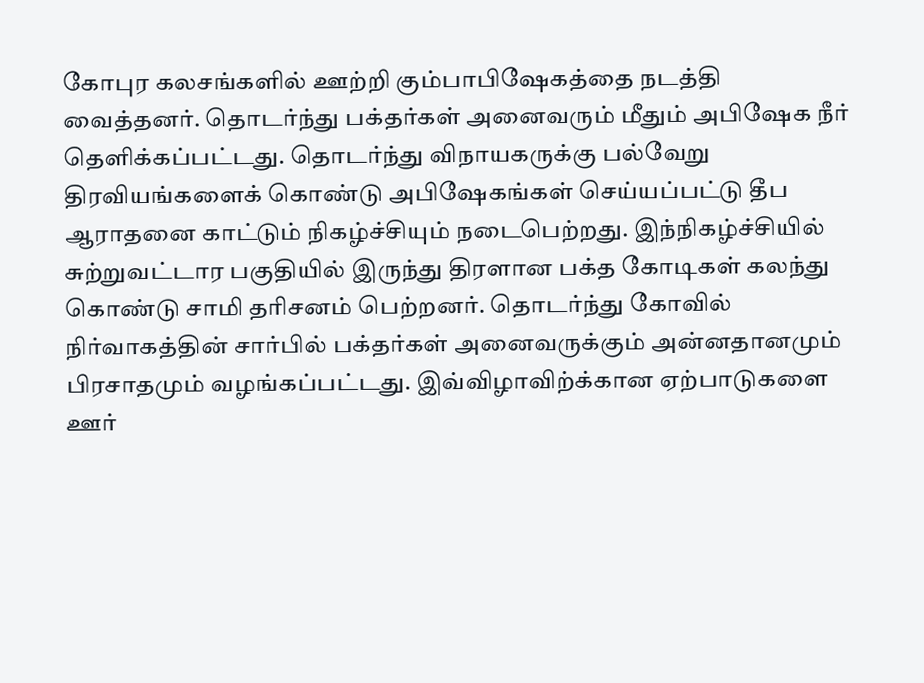கோபுர கலசங்களில் ஊற்றி கும்பாபிஷேகத்தை நடத்தி வைத்தனர். தொடர்ந்து பக்தர்கள் அனைவரும் மீதும் அபிஷேக நீர் தெளிக்கப்பட்டது. தொடர்ந்து விநாயகருக்கு பல்வேறு திரவியங்களைக் கொண்டு அபிஷேகங்கள் செய்யப்பட்டு தீப ஆராதனை காட்டும் நிகழ்ச்சியும் நடைபெற்றது. இந்நிகழ்ச்சியில் சுற்றுவட்டார பகுதியில் இருந்து திரளான பக்த கோடிகள் கலந்து கொண்டு சாமி தரிசனம் பெற்றனர். தொடர்ந்து கோவில் நிர்வாகத்தின் சார்பில் பக்தர்கள் அனைவருக்கும் அன்னதானமும் பிரசாதமும் வழங்கப்பட்டது. இவ்விழாவிற்க்கான ஏற்பாடுகளை ஊர்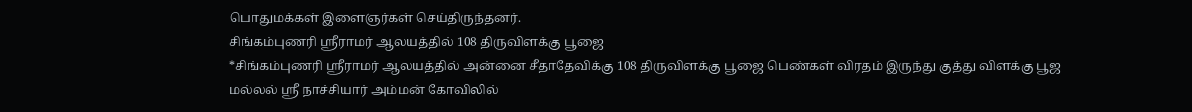பொதுமக்கள் இளைஞர்கள் செய்திருந்தனர்.
சிங்கம்புணரி ஸ்ரீராமர் ஆலயத்தில் 108 திருவிளக்கு பூஜை
*சிங்கம்புணரி ஸ்ரீராமர் ஆலயத்தில் அன்னை சீதாதேவிக்கு 108 திருவிளக்கு பூஜை பெண்கள் விரதம் இருந்து குத்து விளக்கு பூஜ
மல்லல் ஸ்ரீ நாச்சியார் அம்மன் கோவிலில்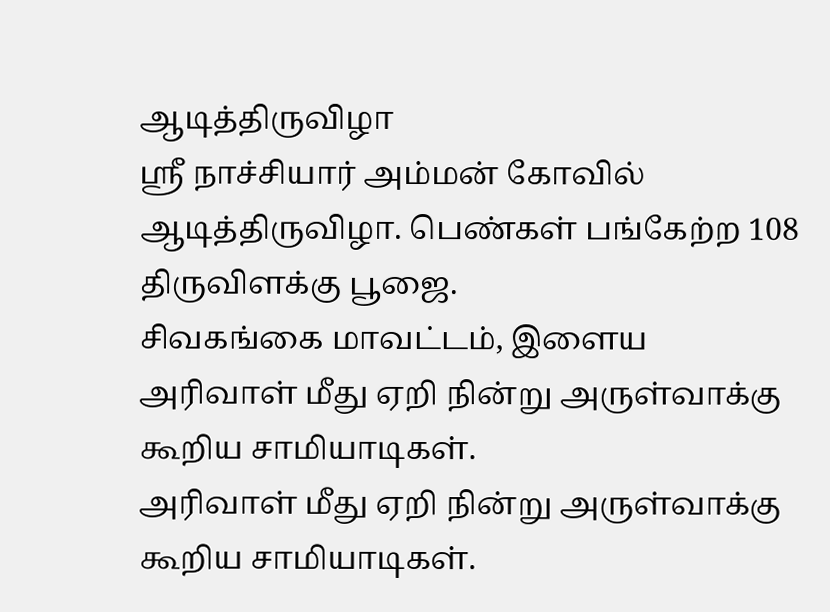ஆடித்திருவிழா
ஸ்ரீ நாச்சியார் அம்மன் கோவில் ஆடித்திருவிழா. பெண்கள் பங்கேற்ற 108 திருவிளக்கு பூஜை.
சிவகங்கை மாவட்டம், இளைய
அரிவாள் மீது ஏறி நின்று அருள்வாக்கு கூறிய சாமியாடிகள்.
அரிவாள் மீது ஏறி நின்று அருள்வாக்கு கூறிய சாமியாடிகள்.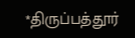*திருப்பத்தூர்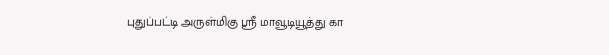புதுப்பட்டி அருள்மிகு ஸ்ரீ மாவூடியூத்து கா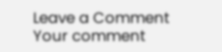Leave a Comment
Your comment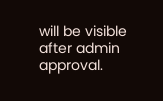will be visible after admin approval.